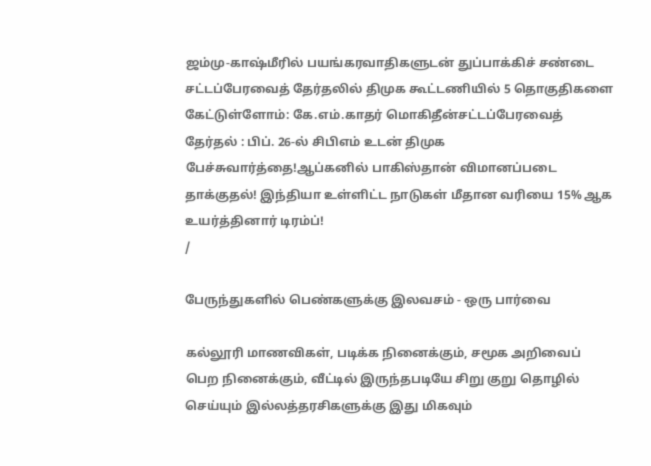ஜம்மு-காஷ்மீரில் பயங்கரவாதிகளுடன் துப்பாக்கிச் சண்டை சட்டப்பேரவைத் தேர்தலில் திமுக கூட்டணியில் 5 தொகுதிகளை கேட்டுள்ளோம்: கே.எம்.காதர் மொகிதீன்சட்டப்பேரவைத் தேர்தல் : பிப். 26-ல் சிபிஎம் உடன் திமுக பேச்சுவார்த்தை!ஆப்கனில் பாகிஸ்தான் விமானப்படை தாக்குதல்! இந்தியா உள்ளிட்ட நாடுகள் மீதான வரியை 15% ஆக உயர்த்தினார் டிரம்ப்!
/

பேருந்துகளில் பெண்களுக்கு இலவசம் - ஒரு பார்வை

கல்லூரி மாணவிகள், படிக்க நினைக்கும், சமூக அறிவைப் பெற நினைக்கும், வீட்டில் இருந்தபடியே சிறு குறு தொழில் செய்யும் இல்லத்தரசிகளுக்கு இது மிகவும்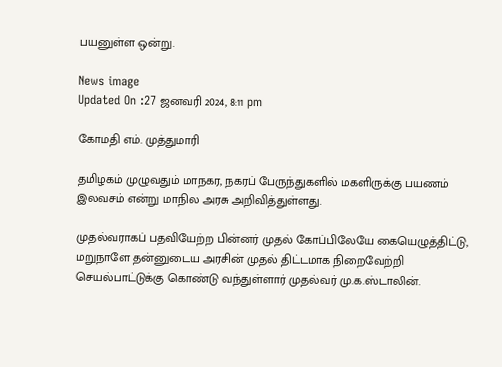பயனுள்ள ஒன்று.

News image
Updated On :27 ஜனவரி 2024, 8:11 pm

கோமதி எம். முத்துமாரி

தமிழகம் முழுவதும் மாநகர, நகரப் பேருந்துகளில் மகளிருக்கு பயணம் இலவசம் என்று மாநில அரசு அறிவித்துள்ளது.

முதல்வராகப் பதவியேற்ற பின்னர் முதல் கோப்பிலேயே கையெழுத்திட்டு, மறுநாளே தன்னுடைய அரசின் முதல் திட்டமாக நிறைவேற்றி செயல்பாட்டுக்கு கொண்டு வந்துள்ளார் முதல்வர் மு.க.ஸ்டாலின்.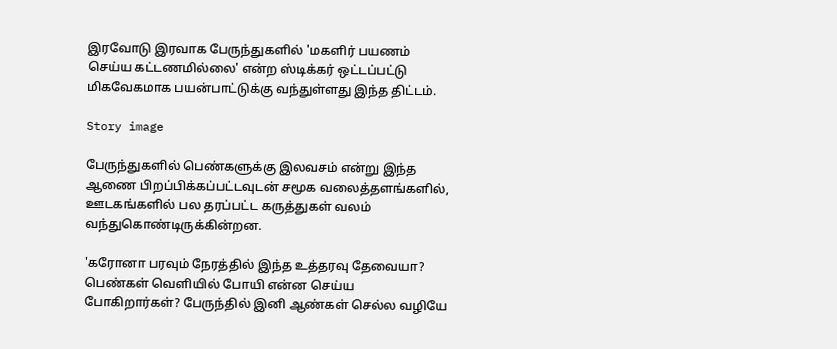இரவோடு இரவாக பேருந்துகளில் 'மகளிர் பயணம் செய்ய கட்டணமில்லை' என்ற ஸ்டிக்கர் ஒட்டப்பட்டு மிகவேகமாக பயன்பாட்டுக்கு வந்துள்ளது இந்த திட்டம்.

Story image

பேருந்துகளில் பெண்களுக்கு இலவசம் என்று இந்த ஆணை பிறப்பிக்கப்பட்டவுடன் சமூக வலைத்தளங்களில், ஊடகங்களில் பல தரப்பட்ட கருத்துகள் வலம் வந்துகொண்டிருக்கின்றன.

'கரோனா பரவும் நேரத்தில் இந்த உத்தரவு தேவையா? பெண்கள் வெளியில் போயி என்ன செய்ய போகிறார்கள்? பேருந்தில் இனி ஆண்கள் செல்ல வழியே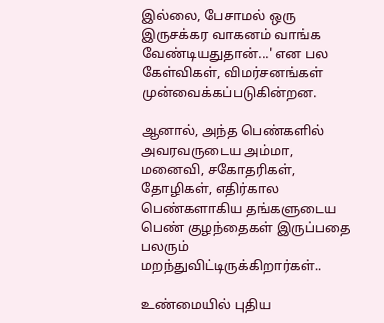இல்லை, பேசாமல் ஒரு இருசக்கர வாகனம் வாங்க வேண்டியதுதான்...' என பல கேள்விகள், விமர்சனங்கள் முன்வைக்கப்படுகின்றன.

ஆனால், அந்த பெண்களில் அவரவருடைய அம்மா, மனைவி, சகோதரிகள், தோழிகள், எதிர்கால பெண்களாகிய தங்களுடைய பெண் குழந்தைகள் இருப்பதை பலரும் மறந்துவிட்டிருக்கிறார்கள்..

உண்மையில் புதிய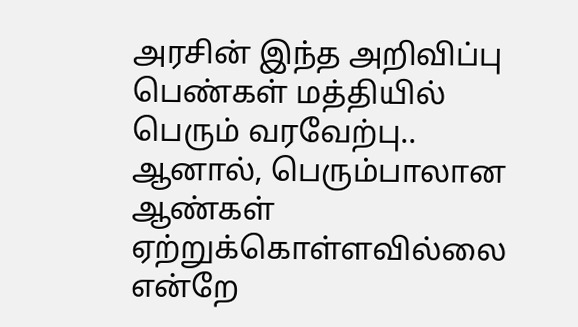அரசின் இந்த அறிவிப்பு பெண்கள் மத்தியில் பெரும் வரவேற்பு.. ஆனால், பெரும்பாலான ஆண்கள் ஏற்றுக்கொள்ளவில்லை என்றே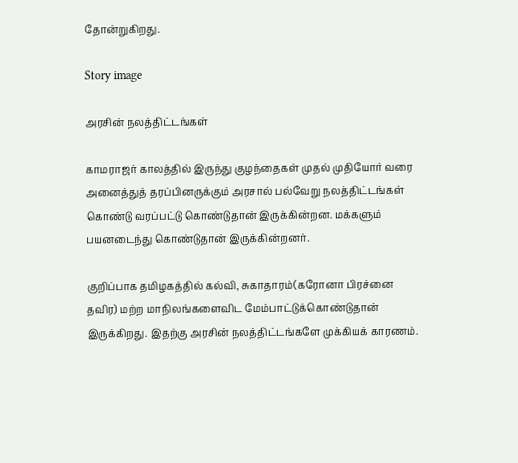தோன்றுகிறது.

Story image

அரசின் நலத்திட்டங்கள்

காமராஜர் காலத்தில் இருந்து குழந்தைகள் முதல் முதியோர் வரை அனைத்துத் தரப்பினருக்கும் அரசால் பல்வேறு நலத்திட்டங்கள் கொண்டு வரப்பட்டு கொண்டுதான் இருக்கின்றன. மக்களும் பயனடைந்து கொண்டுதான் இருக்கின்றனர்.

குறிப்பாக தமிழகத்தில் கல்வி, சுகாதாரம்(கரோனா பிரச்னை தவிர) மற்ற மாநிலங்களைவிட மேம்பாட்டுக்கொண்டுதான் இருக்கிறது. இதற்கு அரசின் நலத்திட்டங்களே முக்கியக் காரணம்.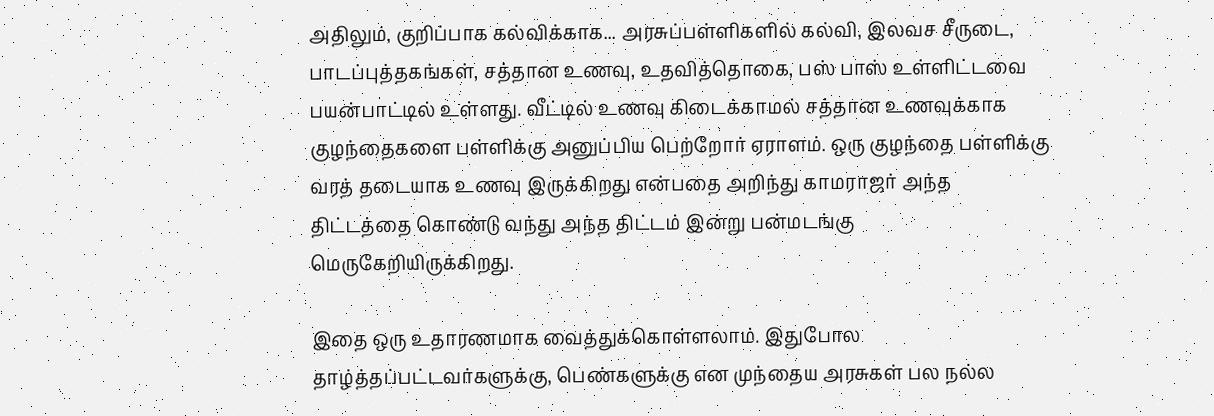அதிலும், குறிப்பாக கல்விக்காக... அரசுப்பள்ளிகளில் கல்வி, இலவச சீருடை, பாடப்புத்தகங்கள், சத்தான உணவு, உதவித்தொகை, பஸ் பாஸ் உள்ளிட்டவை பயன்பாட்டில் உள்ளது. வீட்டில் உணவு கிடைக்காமல் சத்தான உணவுக்காக குழந்தைகளை பள்ளிக்கு அனுப்பிய பெற்றோர் ஏராளம். ஒரு குழந்தை பள்ளிக்கு வரத் தடையாக உணவு இருக்கிறது என்பதை அறிந்து காமராஜர் அந்த திட்டத்தை கொண்டு வந்து அந்த திட்டம் இன்று பன்மடங்கு மெருகேறியிருக்கிறது.

இதை ஒரு உதாரணமாக வைத்துக்கொள்ளலாம். இதுபோல தாழ்த்தப்பட்டவர்களுக்கு, பெண்களுக்கு என முந்தைய அரசுகள் பல நல்ல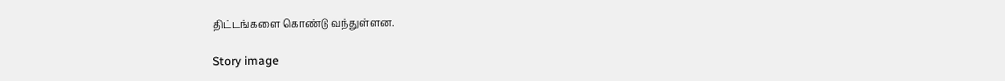திட்டங்களை கொண்டு வந்துள்ளன.

Story image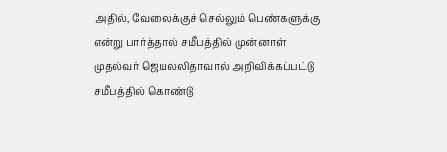அதில், வேலைக்குச் செல்லும் பெண்களுக்கு என்று பார்த்தால் சமீபத்தில் முன்னாள் முதல்வர் ஜெயலலிதாவால் அறிவிக்கப்பட்டு சமீபத்தில் கொண்டு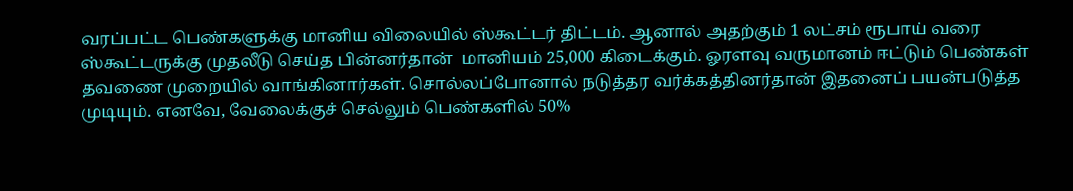வரப்பட்ட பெண்களுக்கு மானிய விலையில் ஸ்கூட்டர் திட்டம். ஆனால் அதற்கும் 1 லட்சம் ரூபாய் வரை  ஸ்கூட்டருக்கு முதலீடு செய்த பின்னர்தான்  மானியம் 25,000 கிடைக்கும். ஓரளவு வருமானம் ஈட்டும் பெண்கள் தவணை முறையில் வாங்கினார்கள். சொல்லப்போனால் நடுத்தர வர்க்கத்தினர்தான் இதனைப் பயன்படுத்த முடியும். எனவே, வேலைக்குச் செல்லும் பெண்களில் 50%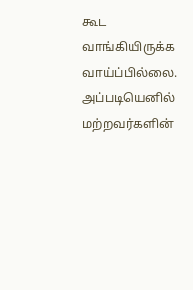கூட வாங்கியிருக்க வாய்ப்பில்லை. அப்படியெனில் மற்றவர்களின்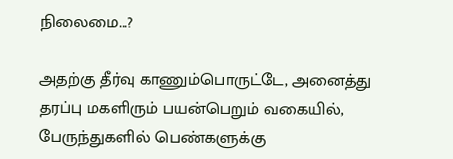நிலைமை...?

அதற்கு தீர்வு காணும்பொருட்டே, அனைத்து தரப்பு மகளிரும் பயன்பெறும் வகையில், பேருந்துகளில் பெண்களுக்கு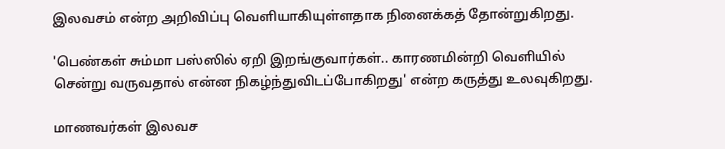இலவசம் என்ற அறிவிப்பு வெளியாகியுள்ளதாக நினைக்கத் தோன்றுகிறது.

'பெண்கள் சும்மா பஸ்ஸில் ஏறி இறங்குவார்கள்.. காரணமின்றி வெளியில் சென்று வருவதால் என்ன நிகழ்ந்துவிடப்போகிறது' என்ற கருத்து உலவுகிறது.

மாணவர்கள் இலவச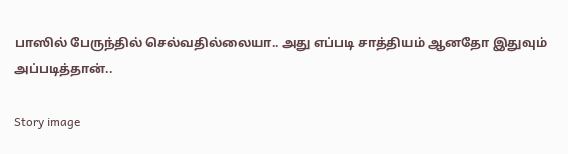பாஸில் பேருந்தில் செல்வதில்லையா.. அது எப்படி சாத்தியம் ஆனதோ இதுவும் அப்படித்தான்..

Story image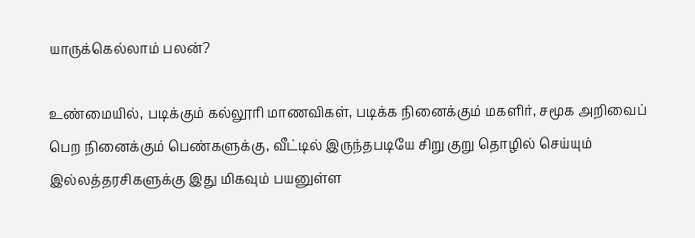யாருக்கெல்லாம் பலன்?

உண்மையில், படிக்கும் கல்லூரி மாணவிகள், படிக்க நினைக்கும் மகளிர், சமூக அறிவைப் பெற நினைக்கும் பெண்களுக்கு, வீட்டில் இருந்தபடியே சிறு குறு தொழில் செய்யும் இல்லத்தரசிகளுக்கு இது மிகவும் பயனுள்ள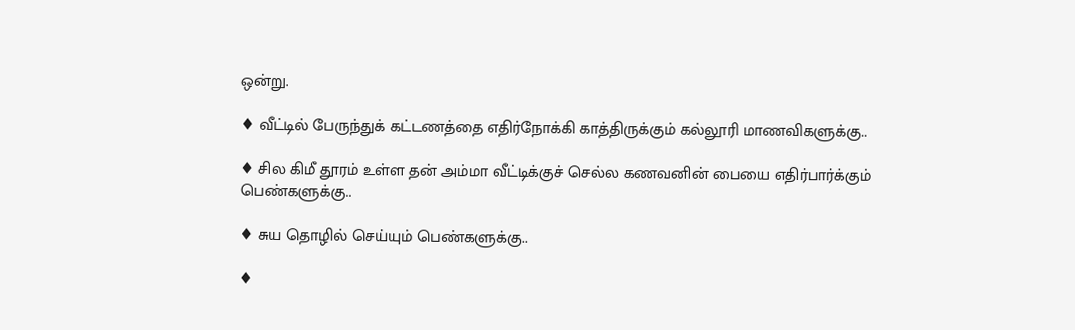ஒன்று.

♦ வீட்டில் பேருந்துக் கட்டணத்தை எதிர்நோக்கி காத்திருக்கும் கல்லூரி மாணவிகளுக்கு..

♦ சில கிமீ தூரம் உள்ள தன் அம்மா வீட்டிக்குச் செல்ல கணவனின் பையை எதிர்பார்க்கும் பெண்களுக்கு..

♦ சுய தொழில் செய்யும் பெண்களுக்கு..

♦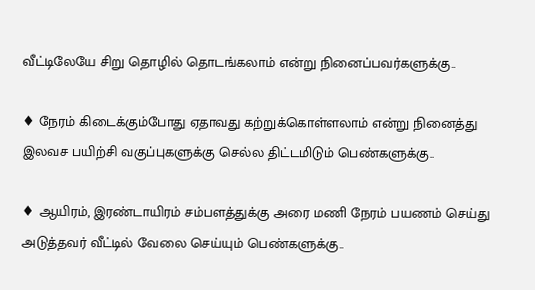வீட்டிலேயே சிறு தொழில் தொடங்கலாம் என்று நினைப்பவர்களுக்கு..

♦ நேரம் கிடைக்கும்போது ஏதாவது கற்றுக்கொள்ளலாம் என்று நினைத்து இலவச பயிற்சி வகுப்புகளுக்கு செல்ல திட்டமிடும் பெண்களுக்கு..

♦ ஆயிரம், இரண்டாயிரம் சம்பளத்துக்கு அரை மணி நேரம் பயணம் செய்து அடுத்தவர் வீட்டில் வேலை செய்யும் பெண்களுக்கு..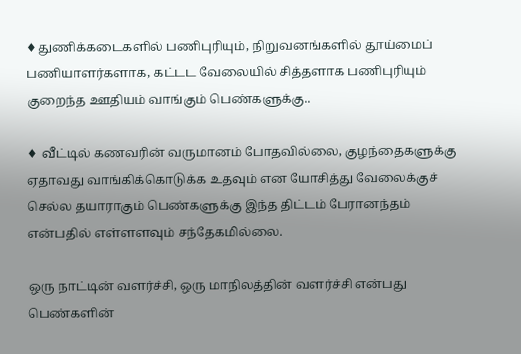♦துணிக்கடைகளில் பணிபுரியும், நிறுவனங்களில் தூய்மைப் பணியாளர்களாக, கட்டட வேலையில் சித்தளாக பணிபுரியும் குறைந்த ஊதியம் வாங்கும் பெண்களுக்கு..

♦ வீட்டில் கணவரின் வருமானம் போதவில்லை, குழந்தைகளுக்கு ஏதாவது வாங்கிக்கொடுக்க உதவும் என யோசித்து வேலைக்குச் செல்ல தயாராகும் பெண்களுக்கு இந்த திட்டம் பேரானந்தம் என்பதில் எள்ளளவும் சந்தேகமில்லை.

ஒரு நாட்டின் வளர்ச்சி, ஒரு மாநிலத்தின் வளர்ச்சி என்பது பெண்களின்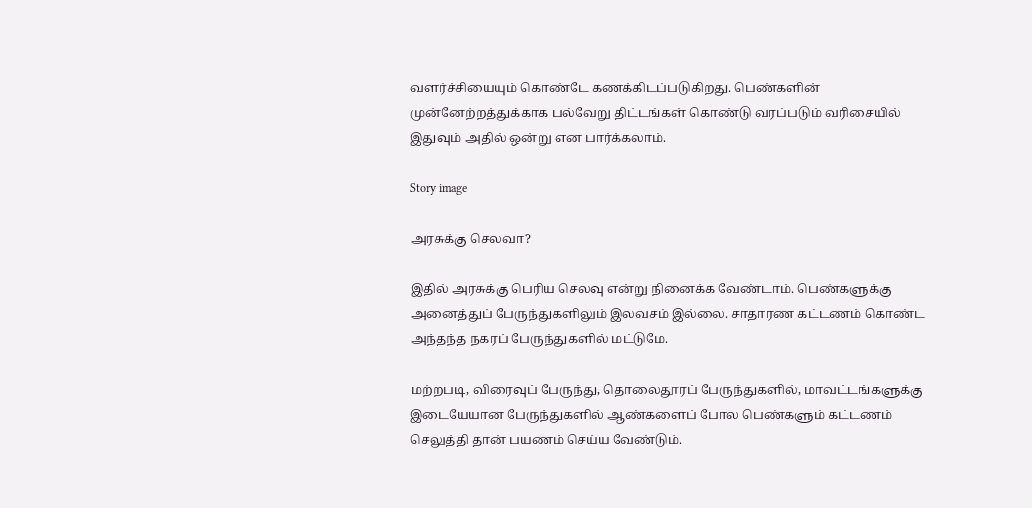வளர்ச்சியையும் கொண்டே கணக்கிடப்படுகிறது. பெண்களின் முன்னேற்றத்துக்காக பல்வேறு திட்டங்கள் கொண்டு வரப்படும் வரிசையில் இதுவும் அதில் ஒன்று என பார்க்கலாம்.

Story image

அரசுக்கு செலவா?

இதில் அரசுக்கு பெரிய செலவு என்று நினைக்க வேண்டாம். பெண்களுக்கு அனைத்துப் பேருந்துகளிலும் இலவசம் இல்லை. சாதாரண கட்டணம் கொண்ட அந்தந்த நகரப் பேருந்துகளில் மட்டுமே.

மற்றபடி, விரைவுப் பேருந்து, தொலைதூரப் பேருந்துகளில், மாவட்டங்களுக்கு இடையேயான பேருந்துகளில் ஆண்களைப் போல பெண்களும் கட்டணம் செலுத்தி தான் பயணம் செய்ய வேண்டும்.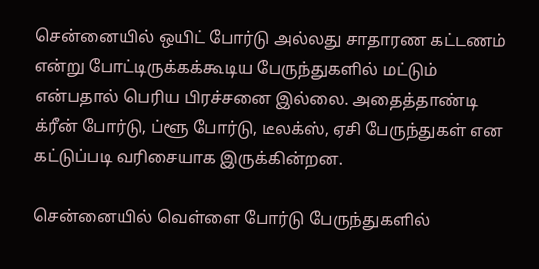சென்னையில் ஒயிட் போர்டு அல்லது சாதாரண கட்டணம் என்று போட்டிருக்கக்கூடிய பேருந்துகளில் மட்டும் என்பதால் பெரிய பிரச்சனை இல்லை. அதைத்தாண்டி க்ரீன் போர்டு, ப்ளூ போர்டு, டீலக்ஸ், ஏசி பேருந்துகள் என கட்டுப்படி வரிசையாக இருக்கின்றன.

சென்னையில் வெள்ளை போர்டு பேருந்துகளில்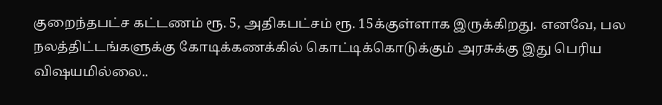குறைந்தபட்ச கட்டணம் ரூ. 5, அதிகபட்சம் ரூ. 15க்குள்ளாக இருக்கிறது. எனவே, பல நலத்திட்டங்களுக்கு கோடிக்கணக்கில் கொட்டிக்கொடுக்கும் அரசுக்கு இது பெரிய விஷயமில்லை..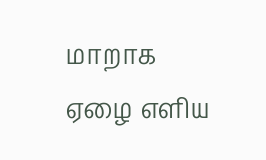மாறாக ஏழை எளிய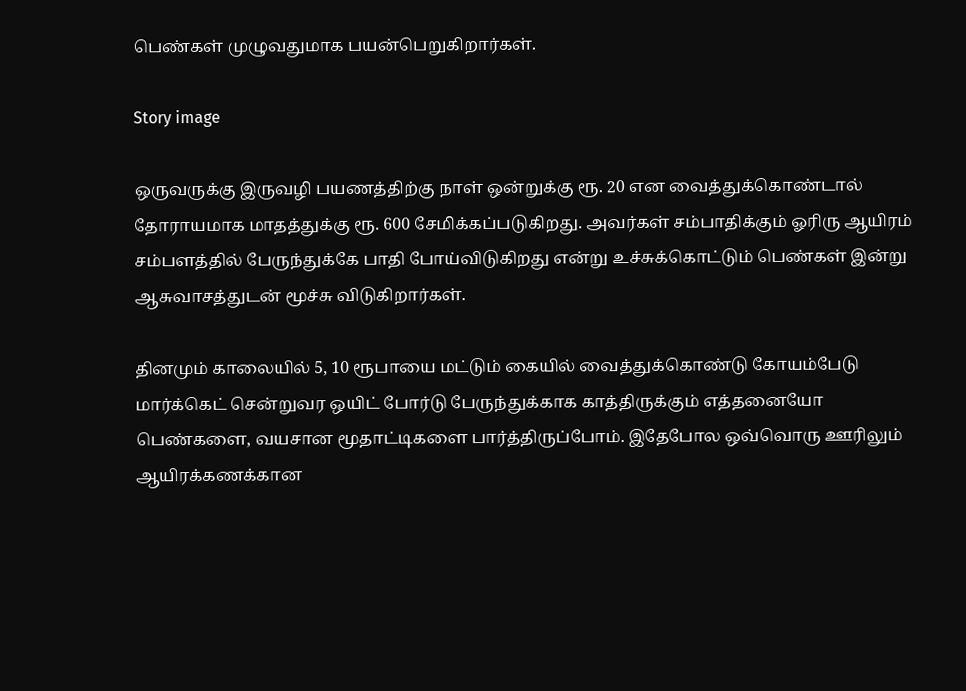பெண்கள் முழுவதுமாக பயன்பெறுகிறார்கள்.

Story image

ஒருவருக்கு இருவழி பயணத்திற்கு நாள் ஒன்றுக்கு ரூ. 20 என வைத்துக்கொண்டால் தோராயமாக மாதத்துக்கு ரூ. 600 சேமிக்கப்படுகிறது. அவர்கள் சம்பாதிக்கும் ஓரிரு ஆயிரம் சம்பளத்தில் பேருந்துக்கே பாதி போய்விடுகிறது என்று உச்சுக்கொட்டும் பெண்கள் இன்று ஆசுவாசத்துடன் மூச்சு விடுகிறார்கள்.

தினமும் காலையில் 5, 10 ரூபாயை மட்டும் கையில் வைத்துக்கொண்டு கோயம்பேடு மார்க்கெட் சென்றுவர ஒயிட் போர்டு பேருந்துக்காக காத்திருக்கும் எத்தனையோ பெண்களை, வயசான மூதாட்டிகளை பார்த்திருப்போம். இதேபோல ஒவ்வொரு ஊரிலும் ஆயிரக்கணக்கான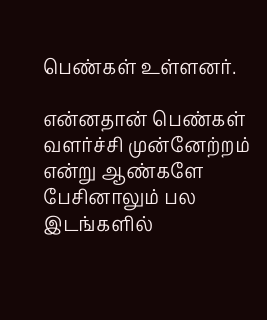பெண்கள் உள்ளனர்.

என்னதான் பெண்கள் வளர்ச்சி முன்னேற்றம் என்று ஆண்களே பேசினாலும் பல இடங்களில்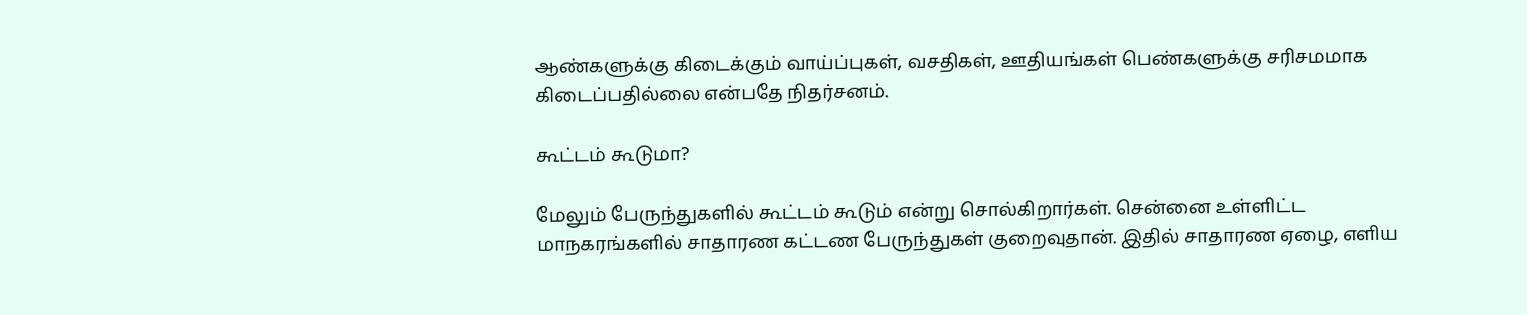ஆண்களுக்கு கிடைக்கும் வாய்ப்புகள், வசதிகள், ஊதியங்கள் பெண்களுக்கு சரிசமமாக கிடைப்பதில்லை என்பதே நிதர்சனம்.

கூட்டம் கூடுமா?

மேலும் பேருந்துகளில் கூட்டம் கூடும் என்று சொல்கிறார்கள். சென்னை உள்ளிட்ட மாநகரங்களில் சாதாரண கட்டண பேருந்துகள் குறைவுதான். இதில் சாதாரண ஏழை, எளிய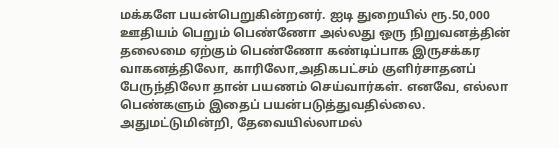மக்களே பயன்பெறுகின்றனர். ஐடி துறையில் ரூ.50,000 ஊதியம் பெறும் பெண்ணோ அல்லது ஒரு நிறுவனத்தின் தலைமை ஏற்கும் பெண்ணோ கண்டிப்பாக இருசக்கர வாகனத்திலோ, காரிலோ,அதிகபட்சம் குளிர்சாதனப் பேருந்திலோ தான் பயணம் செய்வார்கள். எனவே, எல்லா பெண்களும் இதைப் பயன்படுத்துவதில்லை. அதுமட்டுமின்றி, தேவையில்லாமல்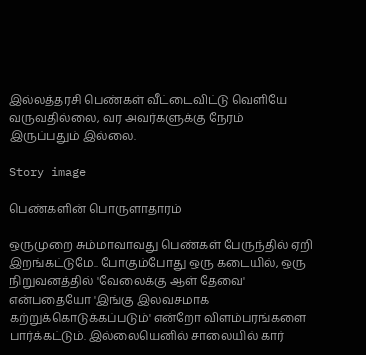இல்லத்தரசி பெண்கள் வீட்டைவிட்டு வெளியே வருவதில்லை, வர அவர்களுக்கு நேரம் இருப்பதும் இல்லை.

Story image

பெண்களின் பொருளாதாரம்

ஒருமுறை சும்மாவாவது பெண்கள் பேருந்தில் ஏறி இறங்கட்டுமே.. போகும்போது ஒரு கடையில், ஒரு நிறுவனத்தில் 'வேலைக்கு ஆள் தேவை' என்பதையோ 'இங்கு இலவசமாக கற்றுக்கொடுக்கப்படும்' என்றோ விளம்பரங்களை பார்க்கட்டும். இல்லையெனில் சாலையில் கார்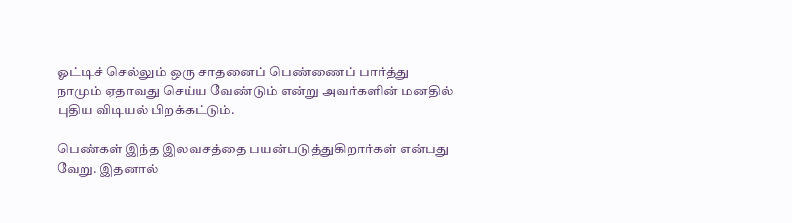ஓட்டிச் செல்லும் ஒரு சாதனைப் பெண்ணைப் பார்த்து நாமும் ஏதாவது செய்ய வேண்டும் என்று அவர்களின் மனதில் புதிய விடியல் பிறக்கட்டும்.

பெண்கள் இந்த இலவசத்தை பயன்படுத்துகிறார்கள் என்பது வேறு. இதனால்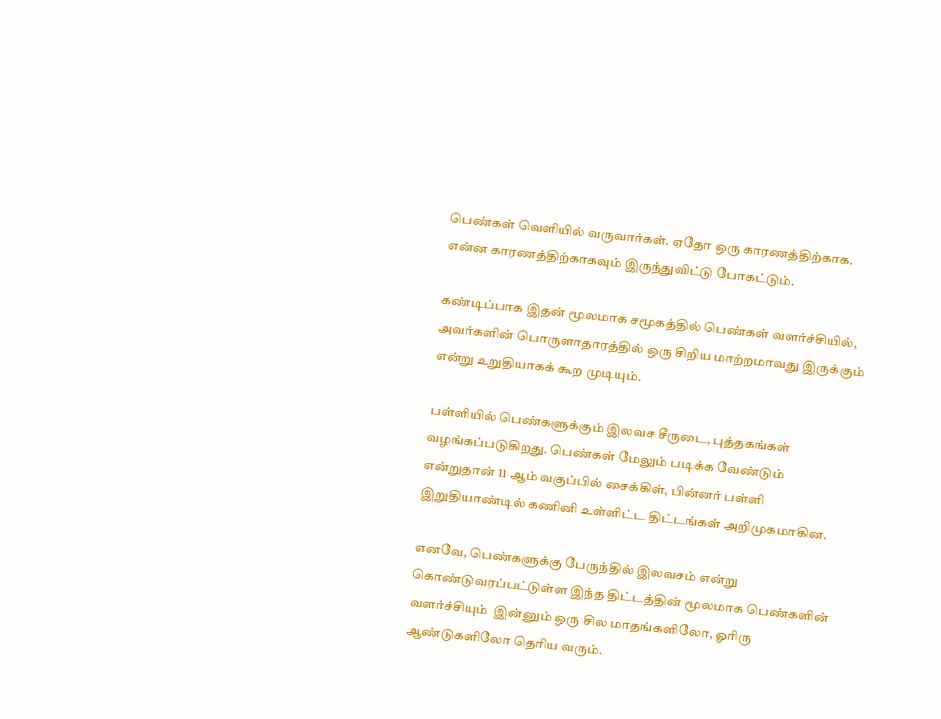பெண்கள் வெளியில் வருவார்கள். ஏதோ ஒரு காரணத்திற்காக. என்ன காரணத்திற்காகவும் இருந்துவிட்டு போகட்டும்.

கண்டிப்பாக இதன் மூலமாக சமூகத்தில் பெண்கள் வளர்ச்சியில், அவர்களின் பொருளாதாரத்தில் ஒரு சிறிய மாற்றமாவது இருக்கும் என்று உறுதியாகக் கூற முடியும்.

பள்ளியில் பெண்களுக்கும் இலவச சீருடை, புத்தகங்கள் வழங்கப்படுகிறது. பெண்கள் மேலும் படிக்க வேண்டும் என்றுதான் 11 ஆம் வகுப்பில் சைக்கிள், பின்னர் பள்ளி இறுதியாண்டில் கணினி உள்ளிட்ட திட்டங்கள் அறிமுகமாகின.

எனவே, பெண்களுக்கு பேருந்தில் இலவசம் என்று கொண்டுவரப்பட்டுள்ள இந்த திட்டத்தின் மூலமாக பெண்களின் வளர்ச்சியும்  இன்னும் ஒரு சில மாதங்களிலோ, ஓரிரு ஆண்டுகளிலோ தெரிய வரும்.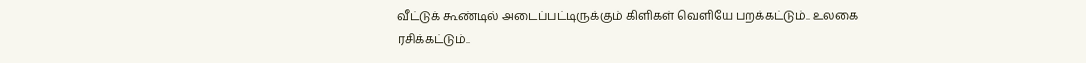வீட்டுக் கூண்டில் அடைப்பட்டிருக்கும் கிளிகள் வெளியே பறக்கட்டும்.. உலகை ரசிக்கட்டும்..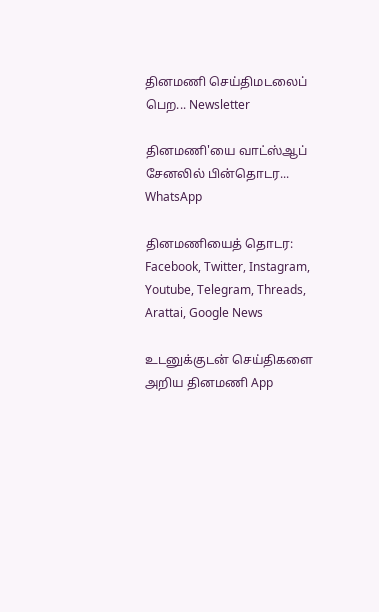தினமணி செய்திமடலைப் பெற... Newsletter

தினமணி'யை வாட்ஸ்ஆப் சேனலில் பின்தொடர... WhatsApp

தினமணியைத் தொடர: Facebook, Twitter, Instagram, Youtube, Telegram, Threads, Arattai, Google News

உடனுக்குடன் செய்திகளை அறிய தினமணி App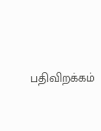பதிவிறக்கம்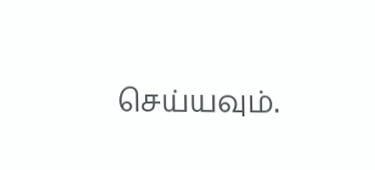செய்யவும்.